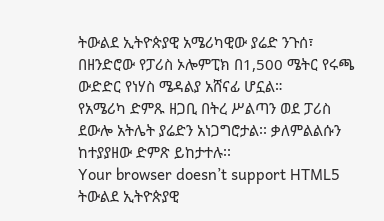ትውልደ ኢትዮጵያዊ አሜሪካዊው ያሬድ ንጉሰ፣ በዘንድሮው የፓሪስ ኦሎምፒክ በ1,500 ሜትር የሩጫ ውድድር የነሃስ ሜዳልያ አሸናፊ ሆኗል።
የአሜሪካ ድምጹ ዘጋቢ በትረ ሥልጣን ወደ ፓሪስ ደውሎ አትሌት ያሬድን አነጋግሮታል፡፡ ቃለምልልሱን ከተያያዘው ድምጽ ይከታተሉ፡፡
Your browser doesn’t support HTML5
ትውልደ ኢትዮጵያዊ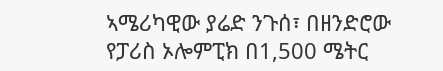ኣሜሪካዊው ያሬድ ንጉሰ፣ በዘንድሮው የፓሪስ ኦሎምፒክ በ1,500 ሜትር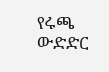የሩጫ ውድድር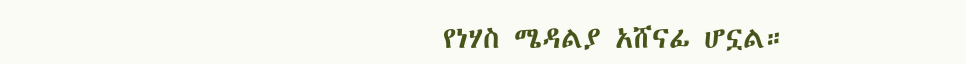የነሃስ ሜዳልያ አሸናፊ ሆኗል።